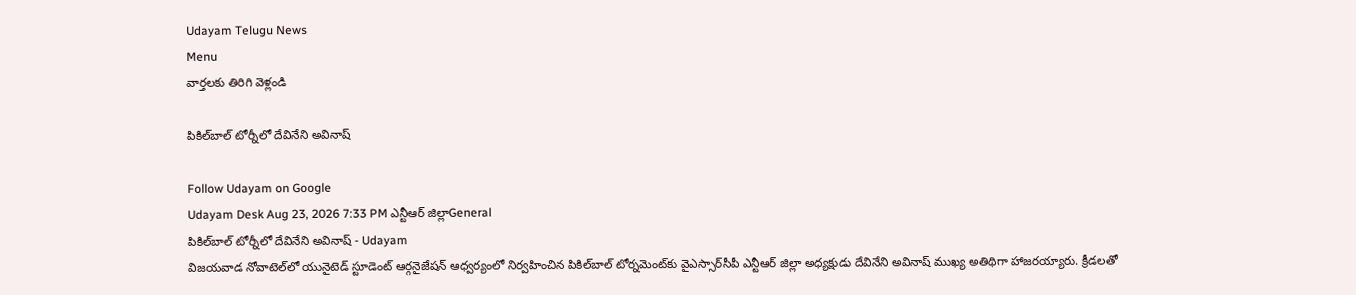Udayam Telugu News
Menu
వార్తలకు తిరిగి వెళ్లండి

పికిల్‌బాల్ టోర్నీలో దేవినేని అవినాష్

Follow Udayam on Google
Udayam Desk Aug 23, 2026 7:33 PM ఎన్టీఆర్ జిల్లాGeneral
పికిల్‌బాల్ టోర్నీలో దేవినేని అవినాష్ - Udayam
విజయవాడ నోవాటెల్‌లో యునైటెడ్ స్టూడెంట్ ఆర్గనైజేషన్ ఆధ్వర్యంలో నిర్వహించిన పికిల్‌బాల్ టోర్నమెంట్‌కు వైఎస్సార్‌సీపీ ఎన్టీఆర్ జిల్లా అధ్యక్షుడు దేవినేని అవినాష్ ముఖ్య అతిథిగా హాజరయ్యారు. క్రీడలతో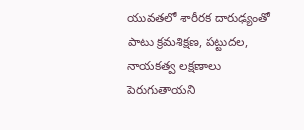యువతలో శారీరక దారుఢ్యంతో పాటు క్రమశిక్షణ, పట్టుదల, నాయకత్వ లక్షణాలు పెరుగుతాయని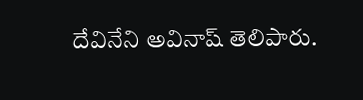దేవినేని అవినాష్ తెలిపారు.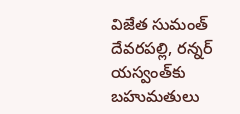విజేత సుమంత్ దేవరపల్లి, రన్నర్ యస్వంత్‌కు బహుమతులు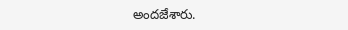అందజేశారు.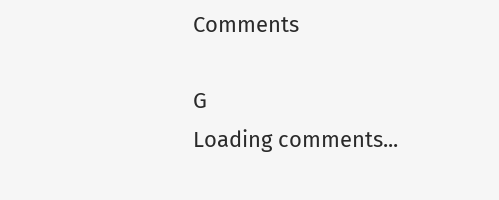Comments

G
Loading comments...